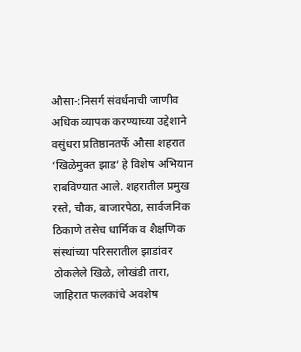औसा-:निसर्ग संवर्धनाची जाणीव अधिक व्यापक करण्याच्या उद्देशाने वसुंधरा प्रतिष्ठानतर्फे औसा शहरात ‘खिळेमुक्त झाड’ हे विशेष अभियान राबविण्यात आले. शहरातील प्रमुख रस्ते, चौक, बाजारपेठा, सार्वजनिक ठिकाणे तसेच धार्मिक व शैक्षणिक संस्थांच्या परिसरातील झाडांवर ठोकलेले खिळे, लोखंडी तारा, जाहिरात फलकांचे अवशेष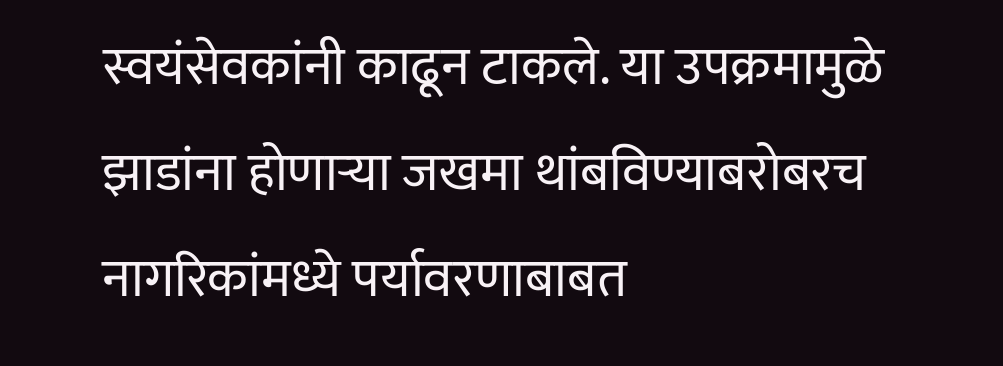स्वयंसेवकांनी काढून टाकले. या उपक्रमामुळे झाडांना होणाऱ्या जखमा थांबविण्याबरोबरच नागरिकांमध्ये पर्यावरणाबाबत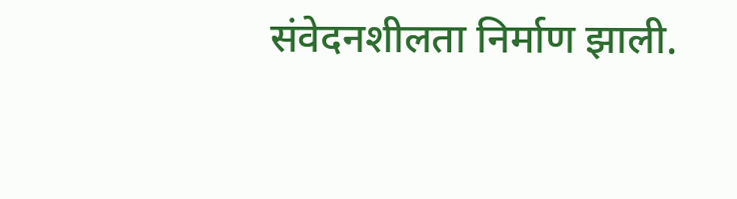संवेदनशीलता निर्माण झाली.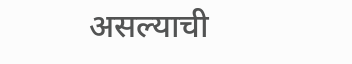असल्याची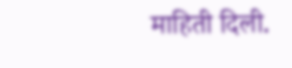माहिती दिली.